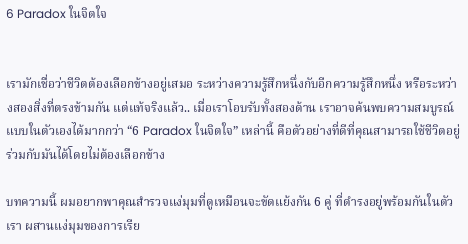6 Paradox ในจิตใจ


เรามักเชื่อว่าชีวิตต้องเลือกข้างอยู่เสมอ ระหว่างความรู้สึกหนึ่งกับอีกความรู้สึกหนึ่ง หรือระหว่างสองสิ่งที่ตรงข้ามกัน แต่แท้จริงแล้ว.. เมื่อเราโอบรับทั้งสองด้าน เราอาจค้นพบความสมบูรณ์แบบในตัวเองได้มากกว่า “6 Paradox ในจิตใจ” เหล่านี้ คือตัวอย่างที่ดีที่คุณสามารถใช้ชีวิตอยู่ร่วมกับมันได้โดยไม่ต้องเลือกข้าง

บทความนี้ ผมอยากพาคุณสำรวจแง่มุมที่ดูเหมือนจะขัดแย้งกัน 6 คู่ ที่ดำรงอยู่พร้อมกันในตัวเรา ผสานแง่มุมของการเรีย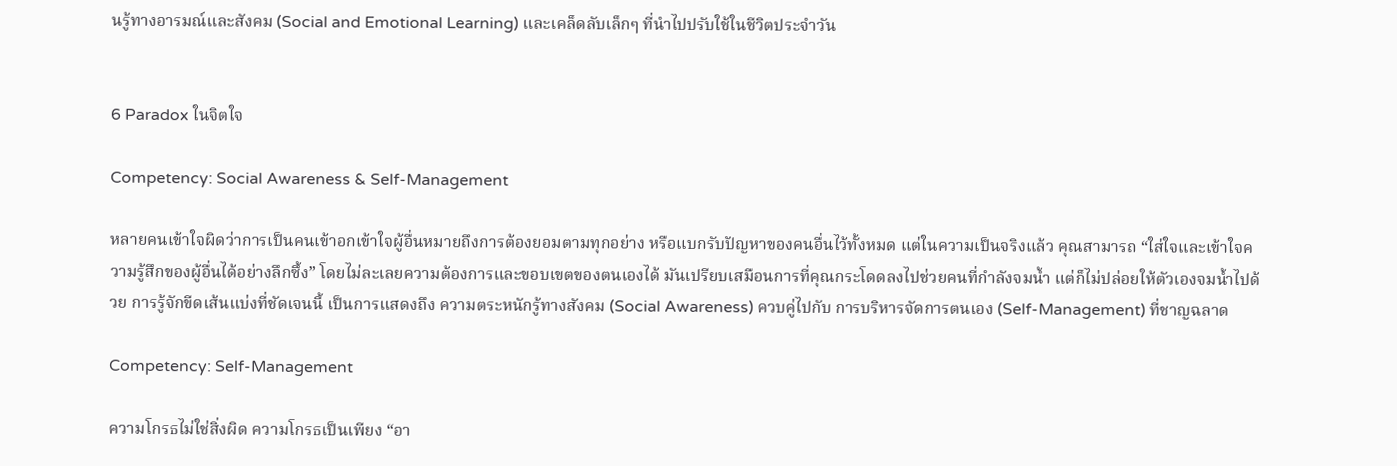นรู้ทางอารมณ์และสังคม (Social and Emotional Learning) และเคล็ดลับเล็กๆ ที่นำไปปรับใช้ในชีวิตประจำวัน


6 Paradox ในจิตใจ

Competency: Social Awareness & Self-Management

หลายคนเข้าใจผิดว่าการเป็นคนเข้าอกเข้าใจผู้อื่นหมายถึงการต้องยอมตามทุกอย่าง หรือแบกรับปัญหาของคนอื่นไว้ทั้งหมด แต่ในความเป็นจริงแล้ว คุณสามารถ “ใส่ใจและเข้าใจความรู้สึกของผู้อื่นได้อย่างลึกซึ้ง” โดยไม่ละเลยความต้องการและขอบเขตของตนเองได้ มันเปรียบเสมือนการที่คุณกระโดดลงไปช่วยคนที่กำลังจมน้ำ แต่ก็ไม่ปล่อยให้ตัวเองจมน้ำไปด้วย การรู้จักขีดเส้นแบ่งที่ชัดเจนนี้ เป็นการแสดงถึง ความตระหนักรู้ทางสังคม (Social Awareness) ควบคู่ไปกับ การบริหารจัดการตนเอง (Self-Management) ที่ชาญฉลาด

Competency: Self-Management

ความโกรธไม่ใช่สิ่งผิด ความโกรธเป็นเพียง “อา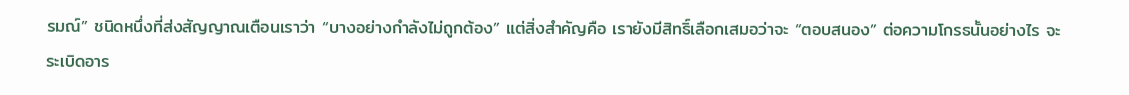รมณ์” ชนิดหนึ่งที่ส่งสัญญาณเตือนเราว่า “บางอย่างกำลังไม่ถูกต้อง” แต่สิ่งสำคัญคือ เรายังมีสิทธิ์เลือกเสมอว่าจะ “ตอบสนอง” ต่อความโกรธนั้นอย่างไร จะระเบิดอาร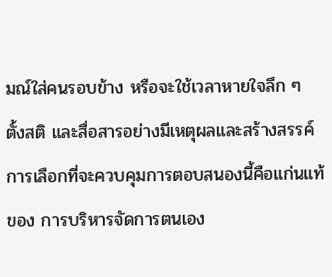มณ์ใส่คนรอบข้าง หรือจะใช้เวลาหายใจลึก ๆ ตั้งสติ และสื่อสารอย่างมีเหตุผลและสร้างสรรค์ การเลือกที่จะควบคุมการตอบสนองนี้คือแก่นแท้ของ การบริหารจัดการตนเอง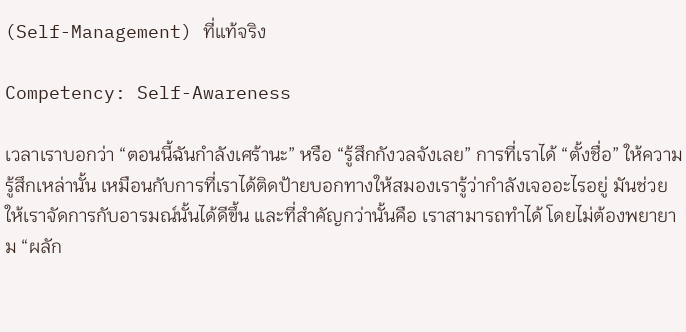(Self-Management) ที่แท้จริง

Competency: Self-Awareness

เวลาเราบอกว่า “ตอนนี้ฉันกำลังเศร้านะ” หรือ “รู้สึกกังวลจังเลย” การที่เราได้ “ตั้งชื่อ” ให้ความรู้สึกเหล่านั้น เหมือนกับการที่เราได้ติดป้ายบอกทางให้สมองเรารู้ว่ากำลังเจออะไรอยู่ มันช่วยให้เราจัดการกับอารมณ์นั้นได้ดีขึ้น และที่สำคัญกว่านั้นคือ เราสามารถทำได้ โดยไม่ต้องพยายาม “ผลัก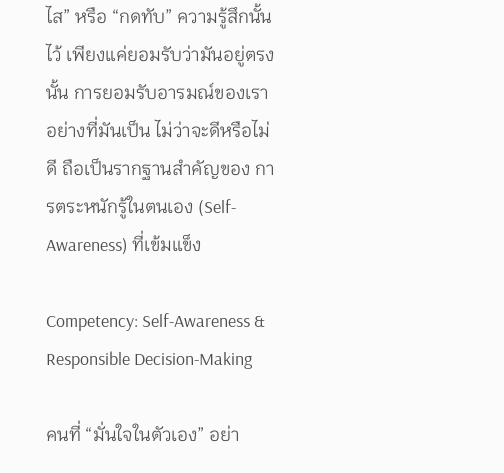ไส” หรือ “กดทับ” ความรู้สึกนั้นไว้ เพียงแค่ยอมรับว่ามันอยู่ตรงนั้น การยอมรับอารมณ์ของเราอย่างที่มันเป็น ไม่ว่าจะดีหรือไม่ดี ถือเป็นรากฐานสำคัญของ การตระหนักรู้ในตนเอง (Self-Awareness) ที่เข้มแข็ง

Competency: Self-Awareness & Responsible Decision-Making

คนที่ “มั่นใจในตัวเอง” อย่า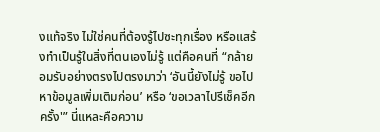งแท้จริง ไม่ใช่คนที่ต้องรู้ไปซะทุกเรื่อง หรือแสร้งทำเป็นรู้ในสิ่งที่ตนเองไม่รู้ แต่คือคนที่ “กล้ายอมรับอย่างตรงไปตรงมาว่า ‘อันนี้ยังไม่รู้ ขอไปหาข้อมูลเพิ่มเติมก่อน’ หรือ ‘ขอเวลาไปรีเช็คอีกครั้ง'” นี่แหละคือความ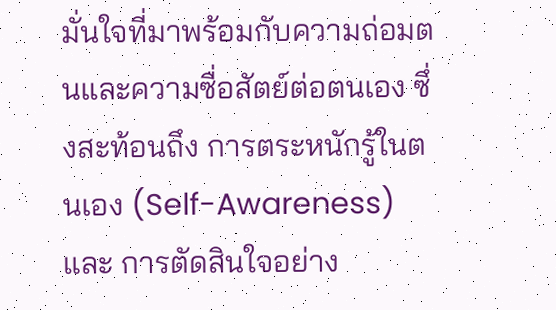มั่นใจที่มาพร้อมกับความถ่อมตนและความซื่อสัตย์ต่อตนเอง ซึ่งสะท้อนถึง การตระหนักรู้ในตนเอง (Self-Awareness) และ การตัดสินใจอย่าง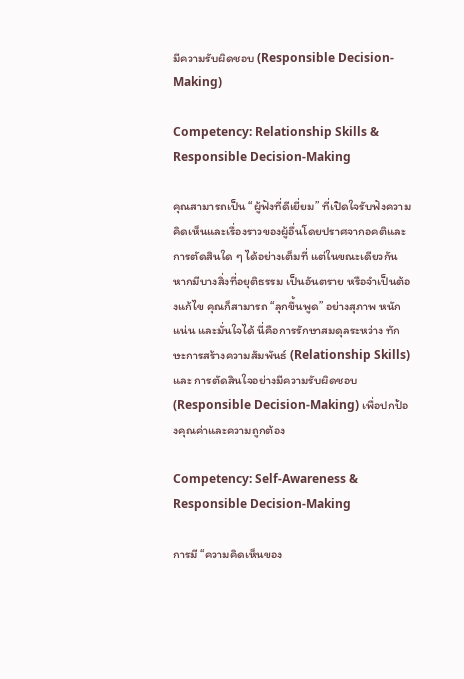มีความรับผิดชอบ (Responsible Decision-Making)

Competency: Relationship Skills & Responsible Decision-Making

คุณสามารถเป็น “ผู้ฟังที่ดีเยี่ยม” ที่เปิดใจรับฟังความคิดเห็นและเรื่องราวของผู้อื่นโดยปราศจากอคติและการตัดสินใด ๆ ได้อย่างเต็มที่ แต่ในขณะเดียวกัน หากมีบางสิ่งที่อยุติธรรม เป็นอันตราย หรือจำเป็นต้องแก้ไข คุณก็สามารถ “ลุกขึ้นพูด” อย่างสุภาพ หนักแน่น และมั่นใจได้ นี่คือการรักษาสมดุลระหว่าง ทักษะการสร้างความสัมพันธ์ (Relationship Skills) และ การตัดสินใจอย่างมีความรับผิดชอบ (Responsible Decision-Making) เพื่อปกป้องคุณค่าและความถูกต้อง

Competency: Self-Awareness & Responsible Decision-Making

การมี “ความคิดเห็นของ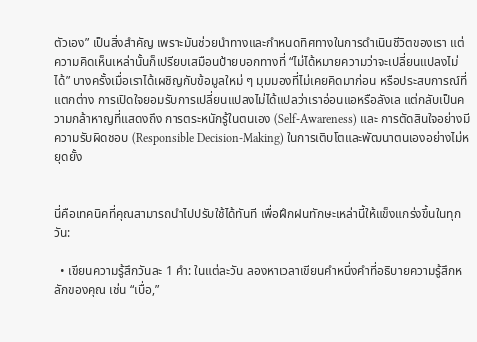ตัวเอง” เป็นสิ่งสำคัญ เพราะมันช่วยนำทางและกำหนดทิศทางในการดำเนินชีวิตของเรา แต่ความคิดเห็นเหล่านั้นก็เปรียบเสมือนป้ายบอกทางที่ “ไม่ได้หมายความว่าจะเปลี่ยนแปลงไม่ได้” บางครั้งเมื่อเราได้เผชิญกับข้อมูลใหม่ ๆ มุมมองที่ไม่เคยคิดมาก่อน หรือประสบการณ์ที่แตกต่าง การเปิดใจยอมรับการเปลี่ยนแปลงไม่ได้แปลว่าเราอ่อนแอหรือลังเล แต่กลับเป็นความกล้าหาญที่แสดงถึง การตระหนักรู้ในตนเอง (Self-Awareness) และ การตัดสินใจอย่างมีความรับผิดชอบ (Responsible Decision-Making) ในการเติบโตและพัฒนาตนเองอย่างไม่หยุดยั้ง


นี่คือเทคนิคที่คุณสามารถนำไปปรับใช้ได้ทันที เพื่อฝึกฝนทักษะเหล่านี้ให้แข็งแกร่งขึ้นในทุกวัน:

  • เขียนความรู้สึกวันละ 1 คำ: ในแต่ละวัน ลองหาเวลาเขียนคำหนึ่งคำที่อธิบายความรู้สึกหลักของคุณ เช่น “เบื่อ,”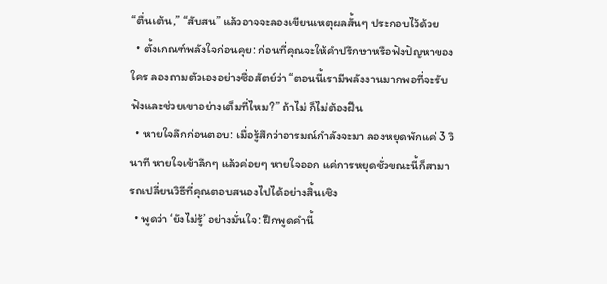“ตื่นเต้น,” “สับสน” แล้วอาจจะลองเขียนเหตุผลสั้นๆ ประกอบไว้ด้วย
  • ตั้งเกณฑ์พลังใจก่อนคุย: ก่อนที่คุณจะให้คำปรึกษาหรือฟังปัญหาของใคร ลองถามตัวเองอย่างซื่อสัตย์ว่า “ตอนนี้เรามีพลังงานมากพอที่จะรับฟังและช่วยเขาอย่างเต็มที่ไหม?” ถ้าไม่ ก็ไม่ต้องฝืน
  • หายใจลึกก่อนตอบ: เมื่อรู้สึกว่าอารมณ์กำลังจะมา ลองหยุดพักแค่ 3 วินาที หายใจเข้าลึกๆ แล้วค่อยๆ หายใจออก แค่การหยุดชั่วขณะนี้ก็สามารถเปลี่ยนวิธีที่คุณตอบสนองไปได้อย่างสิ้นเชิง
  • พูดว่า ‘ยังไม่รู้’ อย่างมั่นใจ: ฝึกพูดคำนี้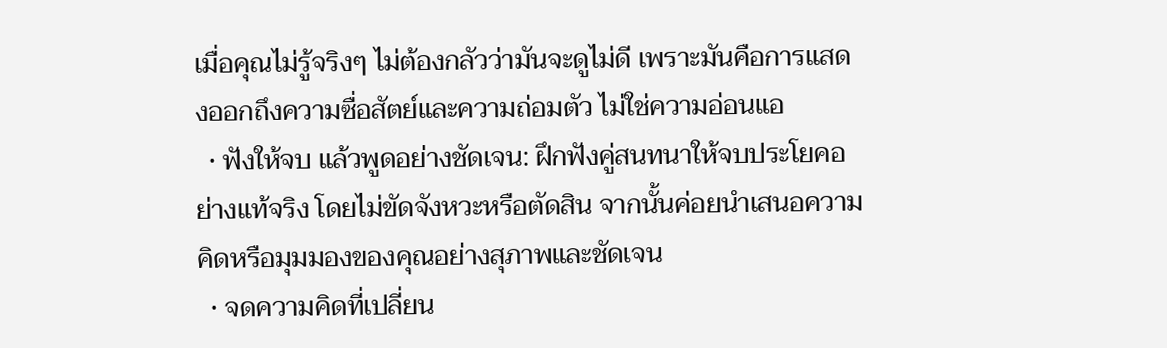เมื่อคุณไม่รู้จริงๆ ไม่ต้องกลัวว่ามันจะดูไม่ดี เพราะมันคือการแสดงออกถึงความซื่อสัตย์และความถ่อมตัว ไม่ใช่ความอ่อนแอ
  • ฟังให้จบ แล้วพูดอย่างชัดเจน: ฝึกฟังคู่สนทนาให้จบประโยคอย่างแท้จริง โดยไม่ขัดจังหวะหรือตัดสิน จากนั้นค่อยนำเสนอความคิดหรือมุมมองของคุณอย่างสุภาพและชัดเจน
  • จดความคิดที่เปลี่ยน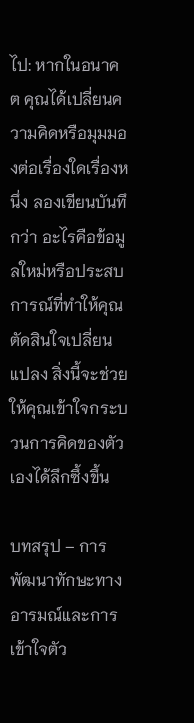ไป: หากในอนาคต คุณได้เปลี่ยนความคิดหรือมุมมองต่อเรื่องใดเรื่องหนึ่ง ลองเขียนบันทึกว่า อะไรคือข้อมูลใหม่หรือประสบการณ์ที่ทำให้คุณตัดสินใจเปลี่ยนแปลง สิ่งนี้จะช่วยให้คุณเข้าใจกระบวนการคิดของตัวเองได้ลึกซึ้งขึ้น

บทสรุป – การพัฒนาทักษะทางอารมณ์และการเข้าใจตัว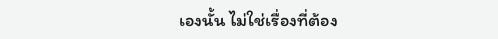เองนั้น ไม่ใช่เรื่องที่ต้อง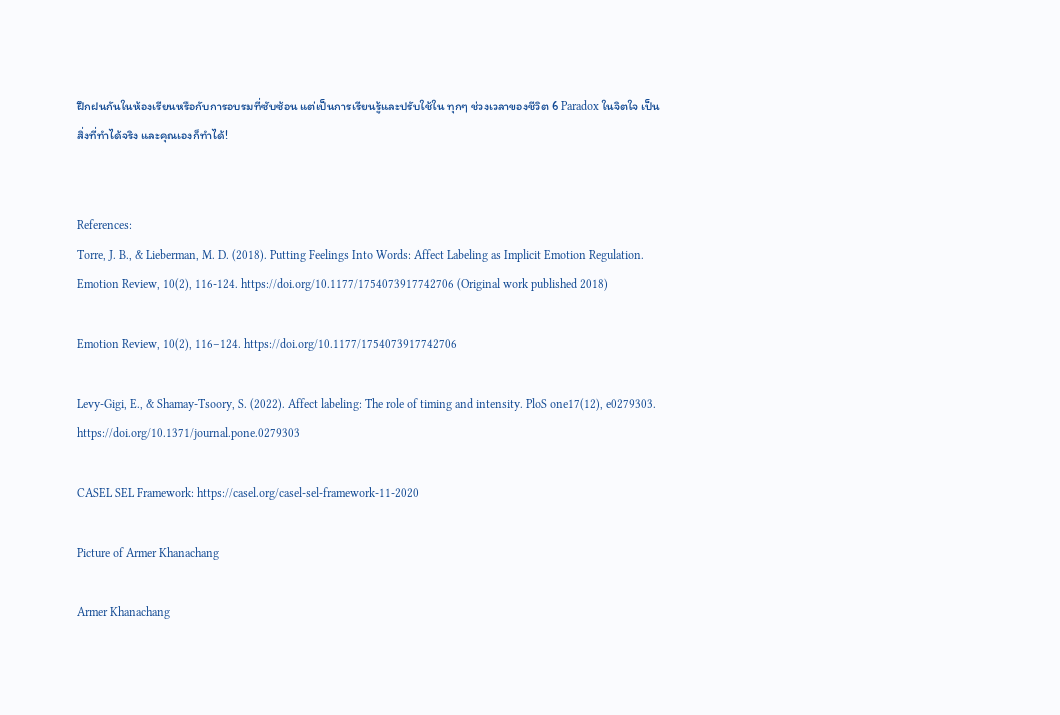ฝึกฝนกันในห้องเรียนหรือกับการอบรมที่ซับซ้อน แต่เป็นการเรียนรู้และปรับใช้ใน ทุกๆ ช่วงเวลาของชีวิต 6 Paradox ในจิตใจ เป็นสิ่งที่ทำได้จริง และคุณเองก็ทำได้!


References:
Torre, J. B., & Lieberman, M. D. (2018). Putting Feelings Into Words: Affect Labeling as Implicit Emotion Regulation. Emotion Review, 10(2), 116-124. https://doi.org/10.1177/1754073917742706 (Original work published 2018)

Emotion Review, 10(2), 116–124. https://doi.org/10.1177/1754073917742706

Levy-Gigi, E., & Shamay-Tsoory, S. (2022). Affect labeling: The role of timing and intensity. PloS one17(12), e0279303. https://doi.org/10.1371/journal.pone.0279303

CASEL SEL Framework: https://casel.org/casel-sel-framework-11-2020

Picture of Armer Khanachang

Armer Khanachang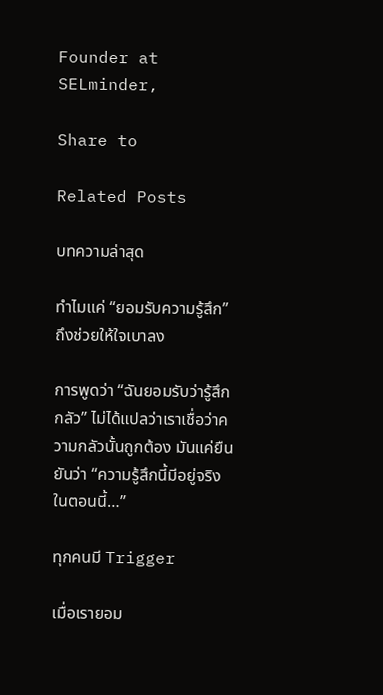Founder at SELminder,

Share to

Related Posts

บทความล่าสุด

ทำไมแค่ “ยอมรับความรู้สึก” ถึงช่วยให้ใจเบาลง

การพูดว่า “ฉันยอมรับว่ารู้สึกกลัว” ไม่ได้แปลว่าเราเชื่อว่าความกลัวนั้นถูกต้อง มันแค่ยืนยันว่า “ความรู้สึกนี้มีอยู่จริงในตอนนี้…”

ทุกคนมี Trigger

เมื่อเรายอม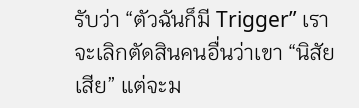รับว่า “ตัวฉันก็มี Trigger” เราจะเลิกตัดสินคนอื่นว่าเขา “นิสัยเสีย” แต่จะม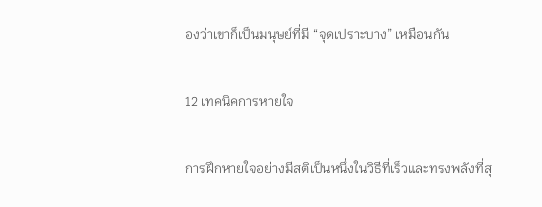องว่าเขาก็เป็นมนุษย์ที่มี “จุดเปราะบาง” เหมือนกัน

12 เทคนิคการหายใจ

การฝึกหายใจอย่างมีสติเป็นหนึ่งในวิธีที่เร็วและทรงพลังที่สุ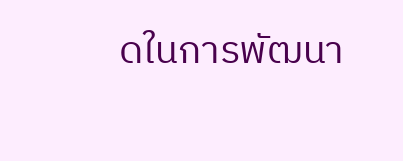ดในการพัฒนา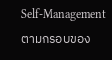Self-Management ตามกรอบของ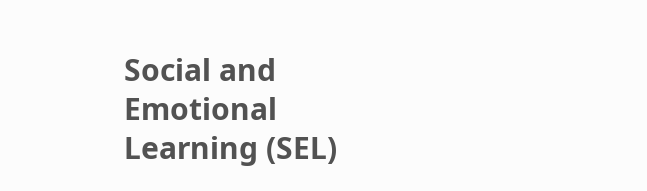Social and Emotional Learning (SEL)